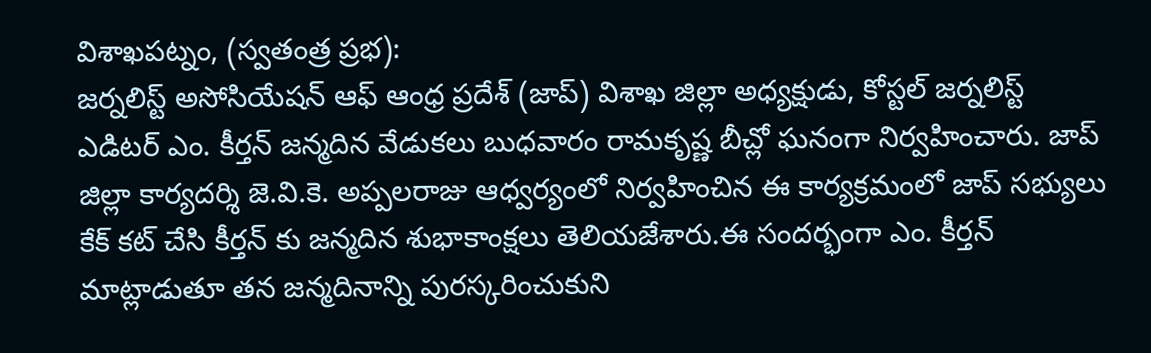విశాఖపట్నం, (స్వతంత్ర ప్రభ):
జర్నలిస్ట్ అసోసియేషన్ ఆఫ్ ఆంధ్ర ప్రదేశ్ (జాప్) విశాఖ జిల్లా అధ్యక్షుడు, కోస్టల్ జర్నలిస్ట్ ఎడిటర్ ఎం. కీర్తన్ జన్మదిన వేడుకలు బుధవారం రామకృష్ణ బీచ్లో ఘనంగా నిర్వహించారు. జాప్ జిల్లా కార్యదర్శి జె.వి.కె. అప్పలరాజు ఆధ్వర్యంలో నిర్వహించిన ఈ కార్యక్రమంలో జాప్ సభ్యులు కేక్ కట్ చేసి కీర్తన్ కు జన్మదిన శుభాకాంక్షలు తెలియజేశారు.ఈ సందర్భంగా ఎం. కీర్తన్ మాట్లాడుతూ తన జన్మదినాన్ని పురస్కరించుకుని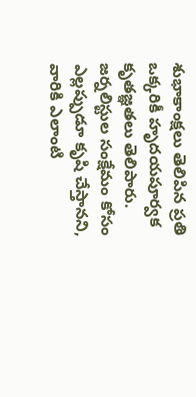శుభాకాంక్షలు తెలిపిన ప్రతి ఒక్కరికీ హృదయపూర్వక కృతజ్ఞతలు తెలిపారు. జర్నలిస్టుల సంక్షేమం కోసం ఎల్లప్పుడూ కృషి చేస్తానని, వారికి ఎలాంటి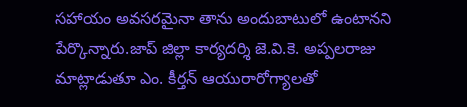సహాయం అవసరమైనా తాను అందుబాటులో ఉంటానని పేర్కొన్నారు.జాప్ జిల్లా కార్యదర్శి జె.వి.కె. అప్పలరాజు మాట్లాడుతూ ఎం. కీర్తన్ ఆయురారోగ్యాలతో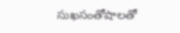సుఖసంతోషాలతో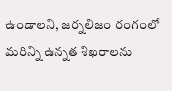ఉండాలని, జర్నలిజం రంగంలో మరిన్ని ఉన్నత శిఖరాలను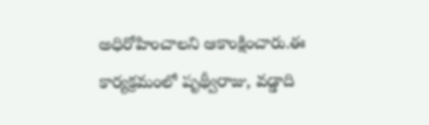అధిరోహించాలని ఆకాంక్షించారు.ఈ కార్యక్రమంలో పృథ్వీరాజు, వడ్డాది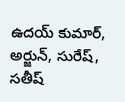ఉదయ్ కుమార్, అర్జున్, సురేష్, సతీష్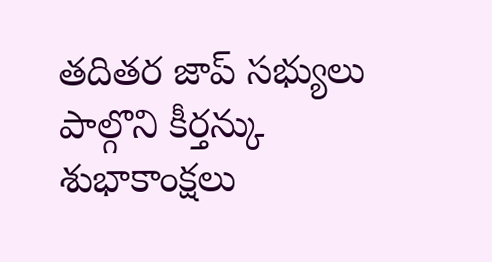తదితర జాప్ సభ్యులు పాల్గొని కీర్తన్కు శుభాకాంక్షలు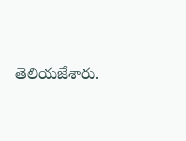తెలియజేశారు.